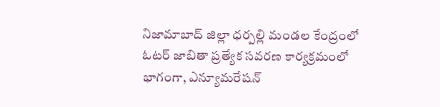నిజామాబాద్ జిల్లా ధర్పల్లి మండల కేంద్రంలో ఓటర్ జాబితా ప్రత్యేక సవరణ కార్యక్రమంలో భాగంగా, ఎన్యూమరేషన్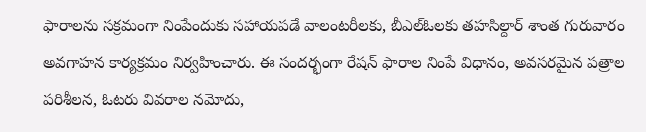ఫారాలను సక్రమంగా నింపేందుకు సహాయపడే వాలంటరీలకు, బీఎల్ఓలకు తహసిల్దార్ శాంత గురువారం అవగాహన కార్యక్రమం నిర్వహించారు. ఈ సందర్భంగా రేషన్ ఫారాల నింపే విధానం, అవసరమైన పత్రాల పరిశీలన, ఓటరు వివరాల నమోదు,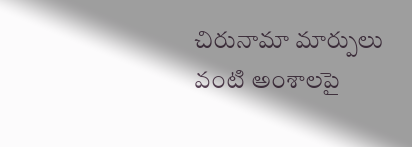చిరునామా మార్పులు వంటి అంశాలపై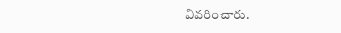వివరించారు.